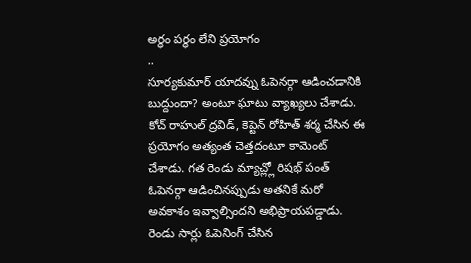అర్థం పర్థం లేని ప్రయోగం
..
సూర్యకుమార్ యాదవ్ను ఓపెనర్గా ఆడించడానికి బుద్దుందా? అంటూ ఘాటు వ్యాఖ్యలు చేశాడు. కోచ్ రాహుల్ ద్రవిడ్, కెప్టెన్ రోహిత్ శర్మ చేసిన ఈ ప్రయోగం అత్యంత చెత్తదంటూ కామెంట్ చేశాడు. గత రెండు మ్యాచ్ల్లో రిషభ్ పంత్ ఓపెనర్గా ఆడించినప్పుడు అతనికే మరో అవకాశం ఇవ్వాల్సిందని అభిప్రాయపడ్డాడు. రెండు సార్లు ఓపెనింగ్ చేసిన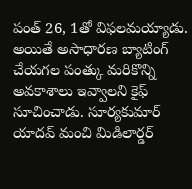పంత్ 26, 1తో విఫలమయ్యాడు. అయితే అసాధారణ బ్యాటింగ్ చేయగల పంత్కు మరికొన్ని అవకాశాలు ఇవ్వాలని కైఫ్ సూచించాడు. సూర్యకుమార్ యాదవ్ మంచి మిడిలార్డర్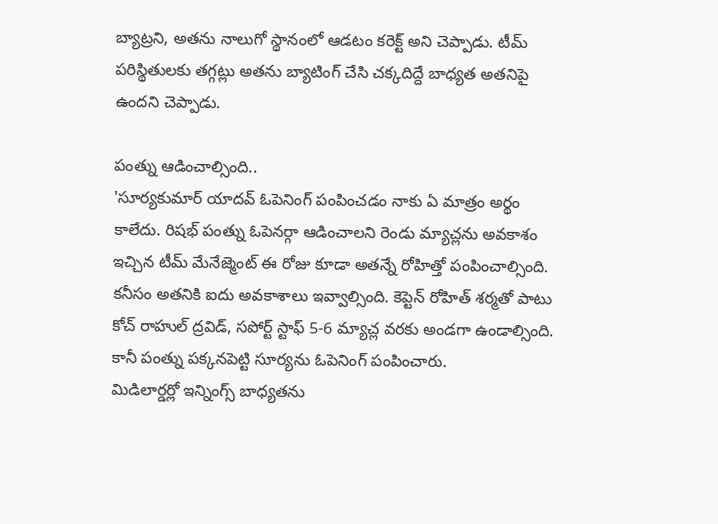బ్యాట్రని, అతను నాలుగో స్థానంలో ఆడటం కరెక్ట్ అని చెప్పాడు. టీమ్ పరిస్థితులకు తగ్గట్లు అతను బ్యాటింగ్ చేసి చక్కదిద్దే బాధ్యత అతనిపై ఉందని చెప్పాడు.

పంత్ను ఆడించాల్సింది..
'సూర్యకుమార్ యాదవ్ ఓపెనింగ్ పంపించడం నాకు ఏ మాత్రం అర్థం కాలేదు. రిషభ్ పంత్ను ఓపెనర్గా ఆడించాలని రెండు మ్యాచ్లను అవకాశం ఇచ్చిన టీమ్ మేనేజ్మెంట్ ఈ రోజు కూడా అతన్నే రోహిత్తో పంపించాల్సింది. కనీసం అతనికి ఐదు అవకాశాలు ఇవ్వాల్సింది. కెప్టెన్ రోహిత్ శర్మతో పాటు కోచ్ రాహుల్ ద్రవిడ్, సపోర్ట్ స్టాఫ్ 5-6 మ్యాచ్ల వరకు అండగా ఉండాల్సింది. కానీ పంత్ను పక్కనపెట్టి సూర్యను ఓపెనింగ్ పంపించారు.
మిడిలార్డర్లో ఇన్నింగ్స్ బాధ్యతను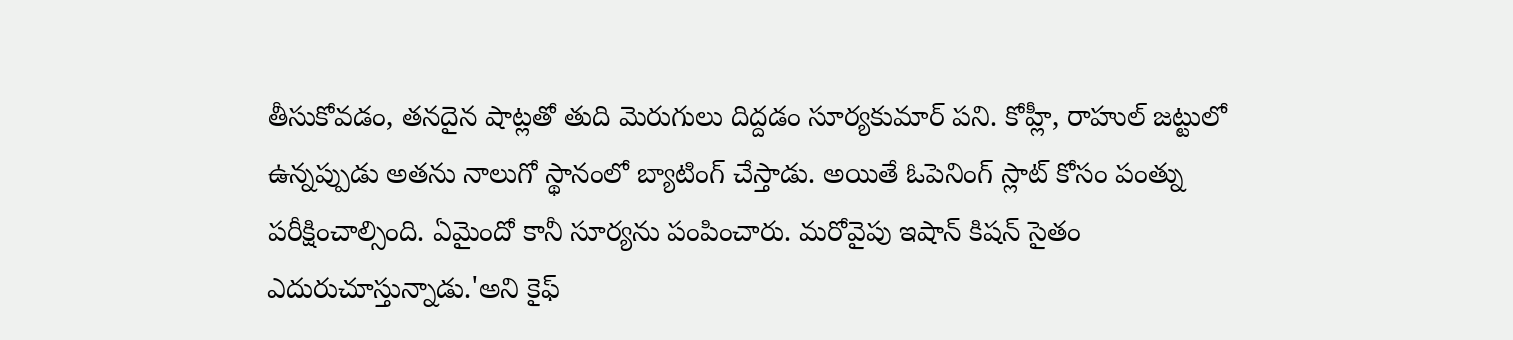తీసుకోవడం, తనదైన షాట్లతో తుది మెరుగులు దిద్దడం సూర్యకుమార్ పని. కోహ్లీ, రాహుల్ జట్టులో ఉన్నప్పుడు అతను నాలుగో స్థానంలో బ్యాటింగ్ చేస్తాడు. అయితే ఓపెనింగ్ స్లాట్ కోసం పంత్ను పరీక్షించాల్సింది. ఏమైందో కానీ సూర్యను పంపించారు. మరోవైపు ఇషాన్ కిషన్ సైతం ఎదురుచూస్తున్నాడు.'అని కైఫ్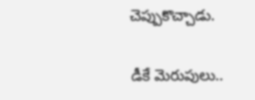చెప్పుకొచ్చాడు.

డీకే మెరుపులు..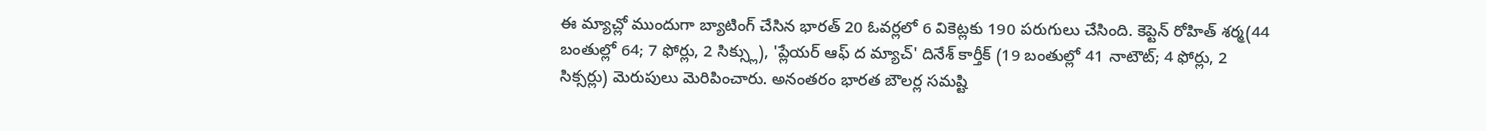ఈ మ్యాచ్లో ముందుగా బ్యాటింగ్ చేసిన భారత్ 20 ఓవర్లలో 6 వికెట్లకు 190 పరుగులు చేసింది. కెప్టెన్ రోహిత్ శర్మ(44 బంతుల్లో 64; 7 ఫోర్లు, 2 సిక్స్లు), 'ప్లేయర్ ఆఫ్ ద మ్యాచ్' దినేశ్ కార్తీక్ (19 బంతుల్లో 41 నాటౌట్; 4 ఫోర్లు, 2 సిక్సర్లు) మెరుపులు మెరిపించారు. అనంతరం భారత బౌలర్ల సమష్టి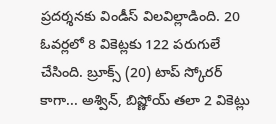ప్రదర్శనకు విండీస్ విలవిల్లాడింది. 20 ఓవర్లలో 8 వికెట్లకు 122 పరుగులే చేసింది. బ్రూక్స్ (20) టాప్ స్కోరర్ కాగా... అశ్విన్, బిష్ణోయ్ తలా 2 వికెట్లు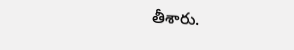తీశారు.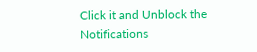Click it and Unblock the Notifications